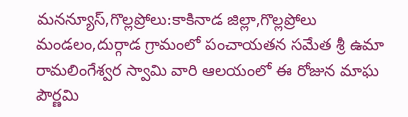మనన్యూస్,గొల్లప్రోలు:కాకినాడ జిల్లా,గొల్లప్రోలు మండలం,దుర్గాడ గ్రామంలో పంచాయతన సమేత శ్రీ ఉమా రామలింగేశ్వర స్వామి వారి ఆలయంలో ఈ రోజున మాఘ పౌర్ణమి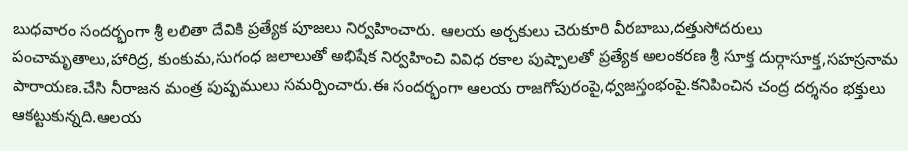బుధవారం సందర్భంగా శ్రీ లలితా దేవికి ప్రత్యేక పూజలు నిర్వహించారు. ఆలయ అర్చకులు చెరుకూరి వీరబాబు,దత్తుసోదరులు పంచామృతాలు,హారిద్ర, కుంకుమ,సుగంధ జలాలుతో అభిషేక నిర్వహించి వివిధ రకాల పుష్పాలతో ప్రత్యేక అలంకరణ శ్రీ సూక్త దుర్గాసూక్త,సహస్రనామ పారాయణ.చేసి నీరాజన మంత్ర పుష్పములు సమర్పించారు.ఈ సందర్భంగా ఆలయ రాజగోపురంపై,ధ్వజస్తంభంపై.కనిపించిన చంద్ర దర్శనం భక్తులు ఆకట్టుకున్నది.ఆలయ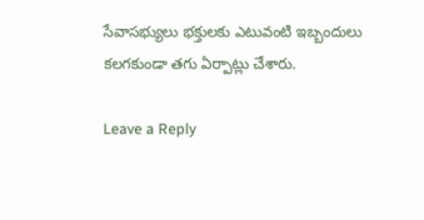సేవాసభ్యులు భక్తులకు ఎటువంటి ఇబ్బందులు కలగకుండా తగు ఏర్పాట్లు చేశారు.

Leave a Reply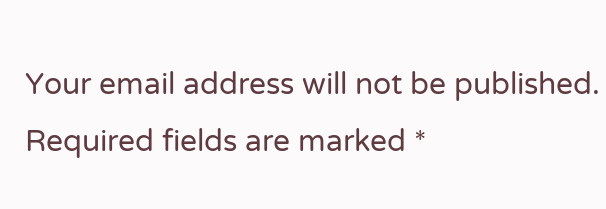Your email address will not be published. Required fields are marked *